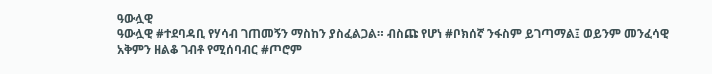ዓውሏዊ
ዓውሏዊ #ተደባዳቢ የሃሳብ ገጠመኝን ማስከን ያስፈልጋል። ብስጩ የሆነ #ቦክሰኛ ንፋስም ይገጣማል፤ ወይንም መንፈሳዊ አቅምን ዘልቆ ገብቶ የሚሰባብር #ጦሮም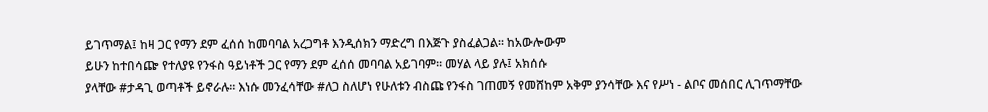ይገጥማል፤ ከዛ ጋር የማን ደም ፈሰሰ ከመባባል አረጋግቶ እንዲሰክን ማድረግ በእጅጉ ያስፈልጋል። ከአውሎውም
ይሁን ከተበሳጬ የተለያዩ የንፋስ ዓይነቶች ጋር የማን ደም ፈሰሰ መባባል አይገባም። መሃል ላይ ያሉ፤ አክሰሱ
ያላቸው #ታዳጊ ወጣቶች ይኖራሉ። እነሱ መንፈሳቸው #ለጋ ስለሆነ የሁለቱን ብስጩ የንፋስ ገጠመኝ የመሸከም አቅም ያንሳቸው እና የሥነ - ልቦና መሰበር ሊገጥማቸው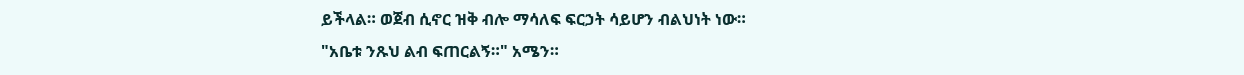ይችላል። ወጀብ ሲኖር ዝቅ ብሎ ማሳለፍ ፍርኃት ሳይሆን ብልህነት ነው።
"አቤቱ ንጹህ ልብ ፍጠርልኝ።" አሜን።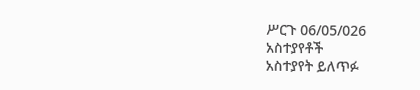ሥርጉ 06/05/026
አስተያየቶች
አስተያየት ይለጥፉ